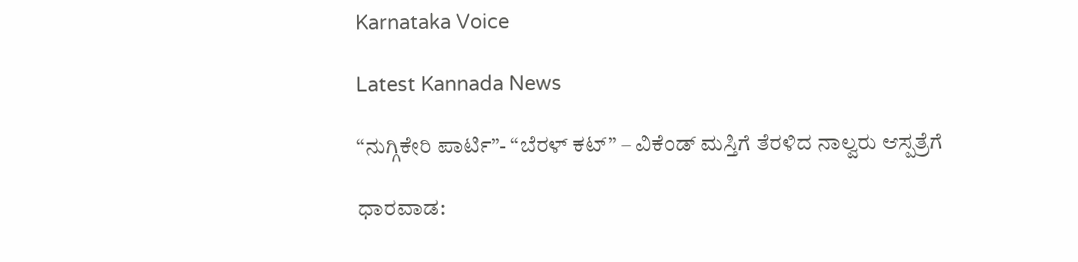Karnataka Voice

Latest Kannada News

“ನುಗ್ಗಿಕೇರಿ ಪಾರ್ಟಿ”- “ಬೆರಳ್ ಕಟ್” – ವಿಕೆಂಡ್ ಮಸ್ತಿಗೆ ತೆರಳಿದ ನಾಲ್ವರು ಆಸ್ಪತ್ರೆಗೆ

ಧಾರವಾಡ: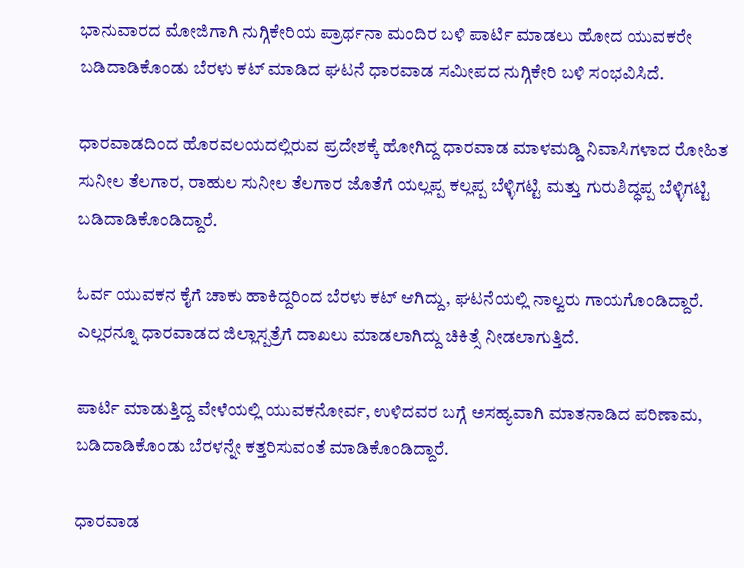ಭಾನುವಾರದ ಮೋಜಿಗಾಗಿ ನುಗ್ಗಿಕೇರಿಯ ಪ್ರಾರ್ಥನಾ ಮಂದಿರ ಬಳಿ ಪಾರ್ಟಿ ಮಾಡಲು ಹೋದ ಯುವಕರೇ ಬಡಿದಾಡಿಕೊಂಡು ಬೆರಳು ಕಟ್ ಮಾಡಿದ ಘಟನೆ ಧಾರವಾಡ ಸಮೀಪದ ನುಗ್ಗಿಕೇರಿ ಬಳಿ ಸಂಭವಿಸಿದೆ.

ಧಾರವಾಡದಿಂದ ಹೊರವಲಯದಲ್ಲಿರುವ ಪ್ರದೇಶಕ್ಕೆ ಹೋಗಿದ್ದ ಧಾರವಾಡ ಮಾಳಮಡ್ಡಿ ನಿವಾಸಿಗಳಾದ ರೋಹಿತ ಸುನೀಲ ತೆಲಗಾರ, ರಾಹುಲ ಸುನೀಲ ತೆಲಗಾರ ಜೊತೆಗೆ ಯಲ್ಲಪ್ಪ ಕಲ್ಲಪ್ಪ ಬೆಳ್ಳಿಗಟ್ಟಿ ಮತ್ತು ಗುರುಶಿದ್ಧಪ್ಪ ಬೆಳ್ಳಿಗಟ್ಟಿ ಬಡಿದಾಡಿಕೊಂಡಿದ್ದಾರೆ.

ಓರ್ವ ಯುವಕನ ಕೈಗೆ ಚಾಕು ಹಾಕಿದ್ದರಿಂದ ಬೆರಳು ಕಟ್ ಆಗಿದ್ದು, ಘಟನೆಯಲ್ಲಿ ನಾಲ್ವರು ಗಾಯಗೊಂಡಿದ್ದಾರೆ. ಎಲ್ಲರನ್ನೂ ಧಾರವಾಡದ ಜಿಲ್ಲಾಸ್ಪತ್ರೆಗೆ ದಾಖಲು ಮಾಡಲಾಗಿದ್ದು ಚಿಕಿತ್ಸೆ ನೀಡಲಾಗುತ್ತಿದೆ.

ಪಾರ್ಟಿ ಮಾಡುತ್ತಿದ್ದ ವೇಳೆಯಲ್ಲಿ ಯುವಕನೋರ್ವ, ಉಳಿದವರ ಬಗ್ಗೆ ಅಸಹ್ಯವಾಗಿ ಮಾತನಾಡಿದ ಪರಿಣಾಮ, ಬಡಿದಾಡಿಕೊಂಡು ಬೆರಳನ್ನೇ ಕತ್ತರಿಸುವಂತೆ ಮಾಡಿಕೊಂಡಿದ್ದಾರೆ.

ಧಾರವಾಡ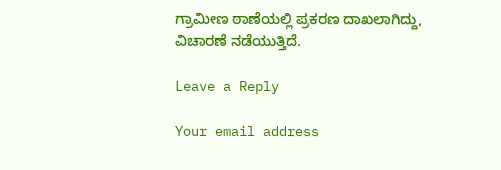ಗ್ರಾಮೀಣ ಠಾಣೆಯಲ್ಲಿ ಪ್ರಕರಣ ದಾಖಲಾಗಿದ್ದು, ವಿಚಾರಣೆ ನಡೆಯುತ್ತಿದೆ.

Leave a Reply

Your email address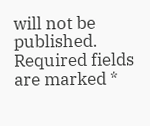will not be published. Required fields are marked *